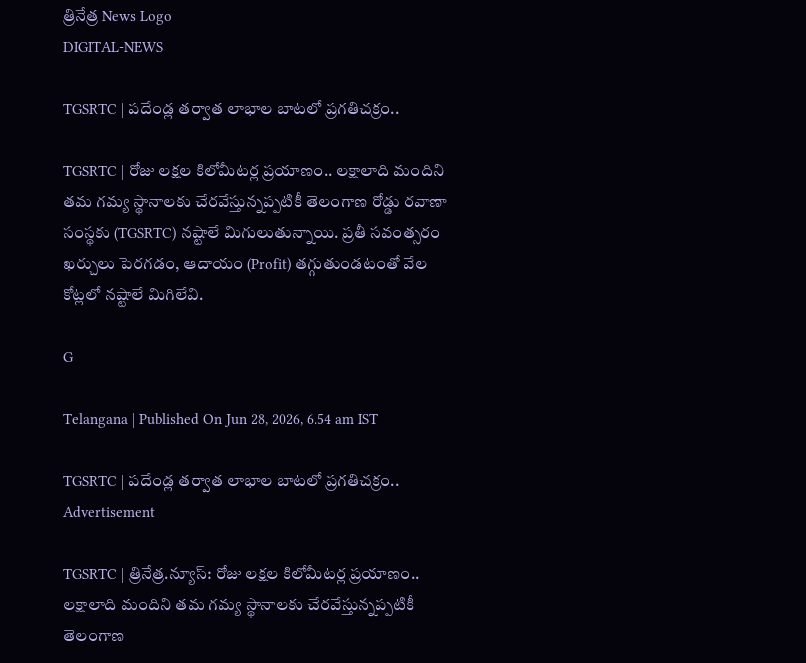త్రినేత్ర News Logo
DIGITAL-NEWS

TGSRTC | ప‌దేండ్ల‌ త‌ర్వాత లాభాల బాట‌లో ప్ర‌గ‌తిచ‌క్రం..

TGSRTC | రోజు ల‌క్షల‌ కిలోమీట‌ర్ల ప్ర‌యాణం.. ల‌క్షాలాది మందిని త‌మ గ‌మ్య స్థానాల‌కు చేర‌వేస్తున్న‌ప్ప‌టికీ తెలంగాణ రోడ్డు ర‌వాణా సంస్థకు (TGSRTC) న‌ష్టాలే మిగులుతున్నాయి. ప్ర‌తీ స‌వంత్స‌రం ఖ‌ర్చులు పెర‌గ‌డం, ఆదాయం (Profit) త‌గ్గుతుండ‌టంతో వేల కోట్ల‌లో న‌ష్టాలే మిగిలేవి.

G

Telangana | Published On Jun 28, 2026, 6.54 am IST

TGSRTC | ప‌దేండ్ల‌ త‌ర్వాత లాభాల బాట‌లో ప్ర‌గ‌తిచ‌క్రం..
Advertisement

TGSRTC | త్రినేత్ర‌.న్యూస్‌: రోజు ల‌క్షల‌ కిలోమీట‌ర్ల ప్ర‌యాణం.. ల‌క్షాలాది మందిని త‌మ గ‌మ్య స్థానాల‌కు చేర‌వేస్తున్న‌ప్ప‌టికీ తెలంగాణ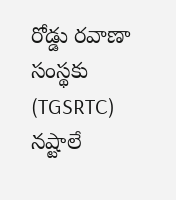రోడ్డు ర‌వాణా సంస్థకు (TGSRTC) న‌ష్టాలే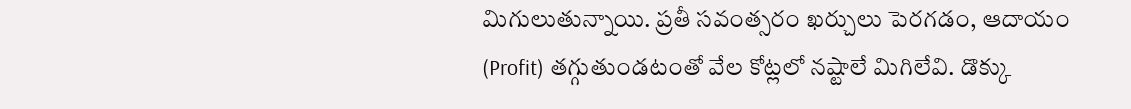మిగులుతున్నాయి. ప్ర‌తీ స‌వంత్స‌రం ఖ‌ర్చులు పెర‌గ‌డం, ఆదాయం (Profit) త‌గ్గుతుండ‌టంతో వేల కోట్ల‌లో న‌ష్టాలే మిగిలేవి. డొక్కు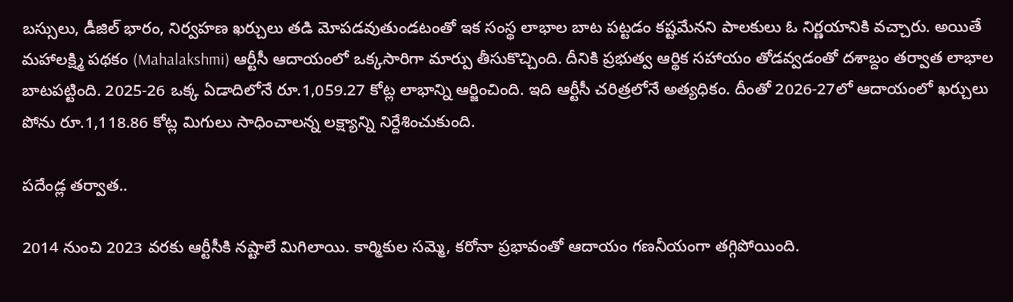బ‌స్సులు, డీజిల్ భారం, నిర్వ‌హ‌ణ ఖ‌ర్చులు త‌డి మోప‌డ‌వుతుండ‌టంతో ఇక సంస్థ‌ లాభాల బాట ప‌ట్ట‌డం క‌ష్ట‌మేన‌ని పాల‌కులు ఓ నిర్ణ‌యానికి వ‌చ్చారు. అయితే మ‌హాల‌క్ష్మి ప‌థ‌కం (Mahalakshmi) ఆర్టీసీ ఆదాయంలో ఒక్క‌సారిగా మార్పు తీసుకొచ్చింది. దీనికి ప్ర‌భుత్వ ఆర్థిక స‌హాయం తోడ‌వ్వ‌డంతో ద‌శాబ్దం త‌ర్వాత లాభాల బాట‌ప‌ట్టింది. 2025-26 ఒక్క ఏడాదిలోనే రూ.1,059.27 కోట్ల లాభాన్ని ఆర్జించింది. ఇది ఆర్టీసీ చరిత్రలోనే అత్యధికం. దీంతో 2026-27లో ఆదాయంలో ఖర్చులు పోను రూ.1,118.86 కోట్ల మిగులు సాధించాలన్న లక్ష్యాన్ని నిర్దేశించుకుంది.

ప‌దేండ్ల త‌ర్వాత..

2014 నుంచి 2023 వ‌ర‌కు ఆర్టీసీకి న‌ష్టాలే మిగిలాయి. కార్మికుల స‌మ్మె, క‌రోనా ప్ర‌భావంతో ఆదాయం గ‌ణ‌నీయంగా త‌గ్గిపోయింది.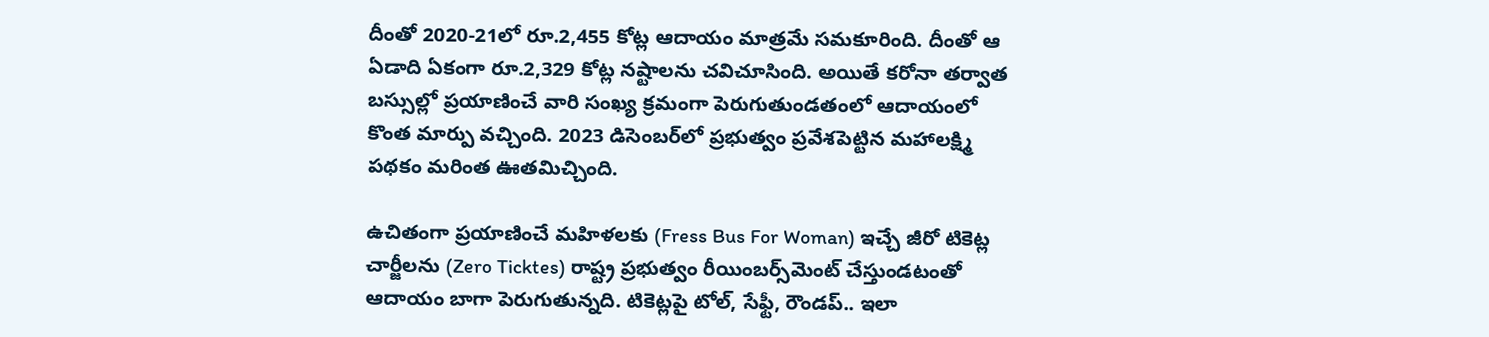దీంతో 2020-21లో రూ.2,455 కోట్ల ఆదాయం మాత్రమే స‌మ‌కూరింది. దీంతో ఆ ఏడాది ఏకంగా రూ.2,329 కోట్ల నష్టాల‌ను చ‌విచూసింది. అయితే క‌రోనా త‌ర్వాత బ‌స్సుల్లో ప్ర‌యాణించే వారి సంఖ్య క్ర‌మంగా పెరుగుతుండ‌తంలో ఆదాయంలో కొంత మార్పు వ‌చ్చింది. 2023 డిసెంబ‌ర్‌లో ప్ర‌భుత్వం ప్ర‌వేశ‌పెట్టిన మ‌హాల‌క్ష్మి ప‌థ‌కం మ‌రింత ఊత‌మిచ్చింది.

ఉచితంగా ప్ర‌యాణించే మ‌హిళ‌ల‌కు (Fress Bus For Woman) ఇచ్చే జీరో టికెట్ల చార్జీల‌ను (Zero Ticktes) రాష్ట్ర ప్రభుత్వం రీయింబర్స్‌మెంట్‌ చేస్తుండటంతో ఆదాయం బాగా పెరుగుతున్న‌ది. టికెట్లపై టోల్, సేఫ్టీ, రౌండప్‌.. ఇలా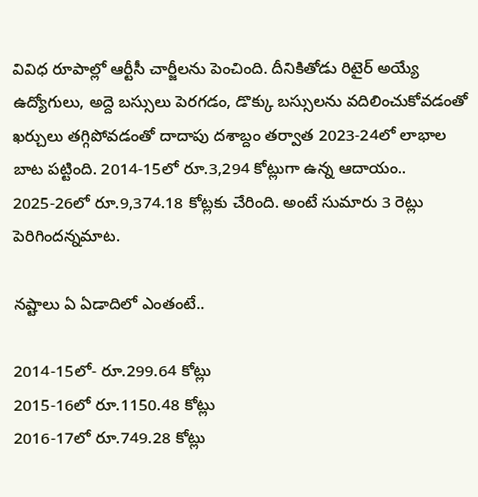వివిధ రూపాల్లో ఆర్టీసీ చార్జీల‌ను పెంచింది. దీనికితోడు రిటైర్ అయ్యే ఉద్యోగులు, అద్దె బ‌స్సులు పెర‌గ‌డం, డొక్కు బ‌స్సుల‌ను వ‌దిలించుకోవ‌డంతో ఖ‌ర్చులు త‌గ్గిపోవ‌డంతో దాదాపు ద‌శాబ్దం త‌ర్వాత 2023-24లో లాభాల బాట ప‌ట్టింది. 2014-15లో రూ.3,294 కోట్లుగా ఉన్న ఆదాయం.. 2025-26లో రూ.9,374.18 కోట్లకు చేరింది. అంటే సుమారు 3 రెట్లు పెరిగింద‌న్న‌మాట‌.

న‌ష్టాలు ఏ ఏడాదిలో ఎంతంటే..

2014-15లో- రూ.299.64 కోట్లు
2015-16లో రూ.1150.48 కోట్లు
2016-17లో రూ.749.28 కోట్లు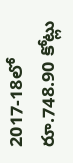2017-18లో రూ.748.90 కోట్లు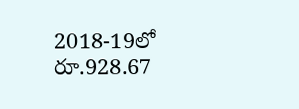2018-19లో రూ.928.67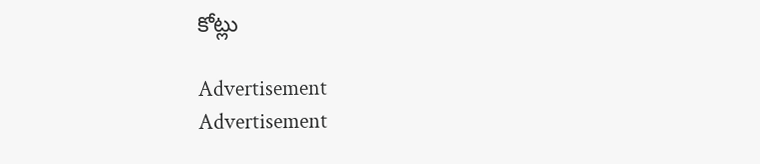కోట్లు

Advertisement
Advertisement